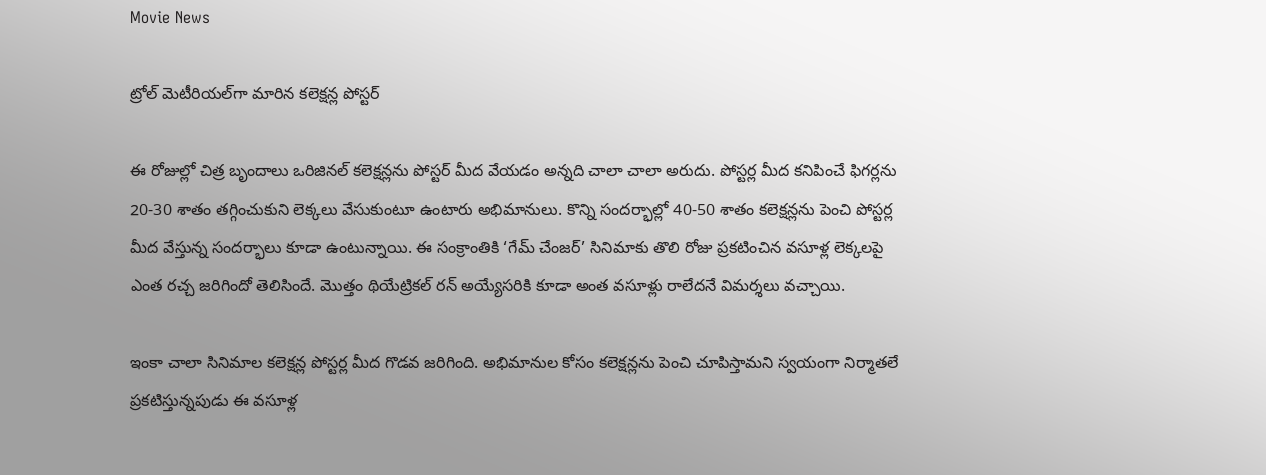Movie News

ట్రోల్ మెటీరియల్‌గా మారిన కలెక్షన్ల పోస్టర్

ఈ రోజుల్లో చిత్ర బృందాలు ఒరిజినల్ కలెక్షన్లను పోస్టర్ మీద వేయడం అన్నది చాలా చాలా అరుదు. పోస్టర్ల మీద కనిపించే ఫిగర్లను 20-30 శాతం తగ్గించుకుని లెక్కలు వేసుకుంటూ ఉంటారు అభిమానులు. కొన్ని సందర్భాల్లో 40-50 శాతం కలెక్షన్లను పెంచి పోస్టర్ల మీద వేస్తున్న సందర్భాలు కూడా ఉంటున్నాయి. ఈ సంక్రాంతికి ‘గేమ్ చేంజర్’ సినిమాకు తొలి రోజు ప్రకటించిన వసూళ్ల లెక్కలపై ఎంత రచ్చ జరిగిందో తెలిసిందే. మొత్తం థియేట్రికల్ రన్ అయ్యేసరికి కూడా అంత వసూళ్లు రాలేదనే విమర్శలు వచ్చాయి.

ఇంకా చాలా సినిమాల కలెక్షన్ల పోస్టర్ల మీద గొడవ జరిగింది. అభిమానుల కోసం కలెక్షన్లను పెంచి చూపిస్తామని స్వయంగా నిర్మాతలే ప్రకటిస్తున్నపుడు ఈ వసూళ్ల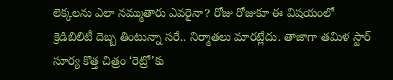లెక్కలను ఎలా నమ్ముతారు ఎవరైనా? రోజు రోజుకూ ఈ విషయంలో క్రెడిబిలిటీ దెబ్బ తింటున్నా సరే.. నిర్మాతలు మారట్లేదు. తాజాగా తమిళ స్టార్ సూర్య కొత్త చిత్రం ‘రెట్రో’కు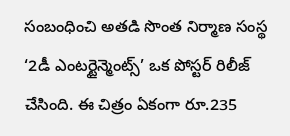సంబంధించి అతడి సొంత నిర్మాణ సంస్థ ‘2డీ ఎంటర్టైన్మెంట్స్’ ఒక పోస్టర్ రిలీజ్ చేసింది. ఈ చిత్రం ఏకంగా రూ.235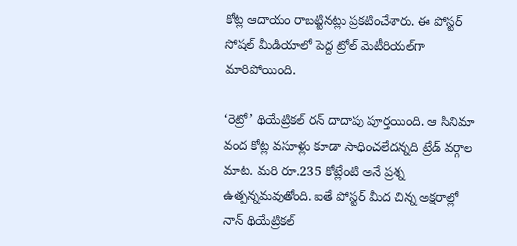కోట్ల ఆదాయం రాబట్టినట్లు ప్రకటించేశారు. ఈ పోస్టర్ సోషల్ మీడియాలో పెద్ద ట్రోల్ మెటీరియల్‌గా మారిపోయింది.

‘రెట్రో’ థియేట్రికల్ రన్ దాదాపు పూర్తయింది. ఆ సినిమా వంద కోట్ల వసూళ్లు కూడా సాధించలేదన్నది ట్రేడ్ వర్గాల మాట. మరి రూ.235 కోట్లేంటి అనే ప్రశ్న ఉత్పన్నమవుతోంది. ఐతే పోస్టర్ మీద చిన్న అక్షరాల్లో నాన్ థియేట్రికల్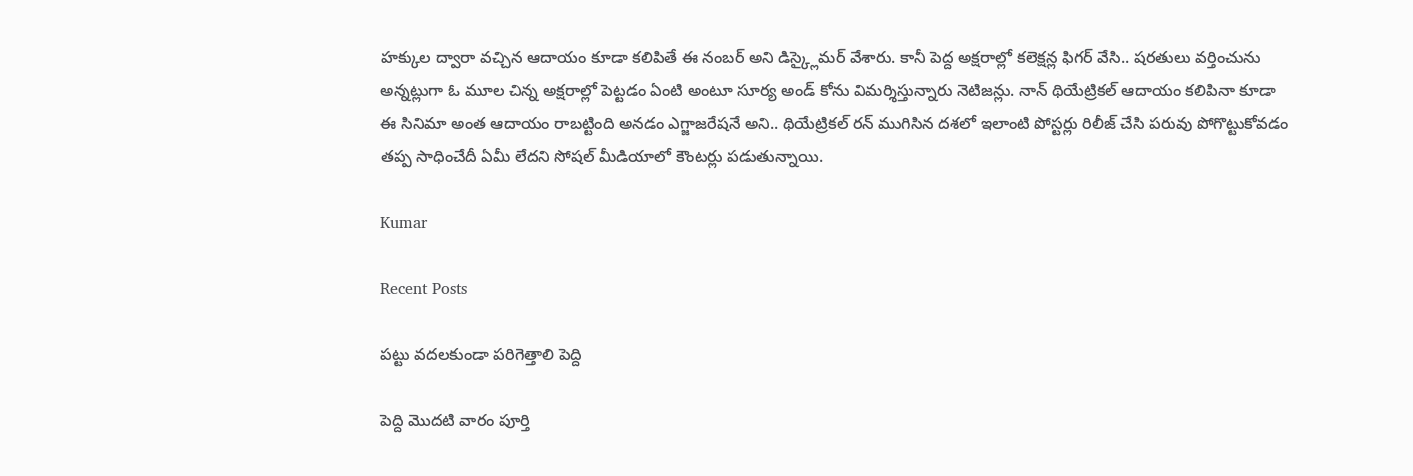హక్కుల ద్వారా వచ్చిన ఆదాయం కూడా కలిపితే ఈ నంబర్ అని డిస్క్లైమర్ వేశారు. కానీ పెద్ద అక్షరాల్లో కలెక్షన్ల ఫిగర్ వేసి.. షరతులు వర్తించును అన్నట్లుగా ఓ మూల చిన్న అక్షరాల్లో పెట్టడం ఏంటి అంటూ సూర్య అండ్ కోను విమర్శిస్తున్నారు నెటిజన్లు. నాన్ థియేట్రికల్ ఆదాయం కలిపినా కూడా ఈ సినిమా అంత ఆదాయం రాబట్టింది అనడం ఎగ్జాజరేషనే అని.. థియేట్రికల్ రన్ ముగిసిన దశలో ఇలాంటి పోస్టర్లు రిలీజ్ చేసి పరువు పోగొట్టుకోవడం తప్ప సాధించేదీ ఏమీ లేదని సోషల్ మీడియాలో కౌంటర్లు పడుతున్నాయి.

Kumar

Recent Posts

పట్టు వదలకుండా పరిగెత్తాలి పెద్ది

పెద్ది మొదటి వారం పూర్తి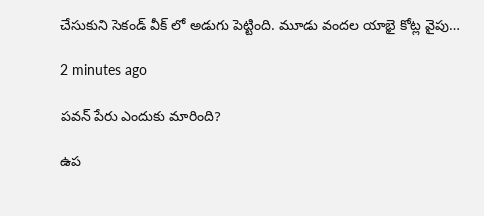చేసుకుని సెకండ్ వీక్ లో అడుగు పెట్టింది. మూడు వందల యాభై కోట్ల వైపు…

2 minutes ago

పవన్ పేరు ఎందుకు మారింది?

ఉప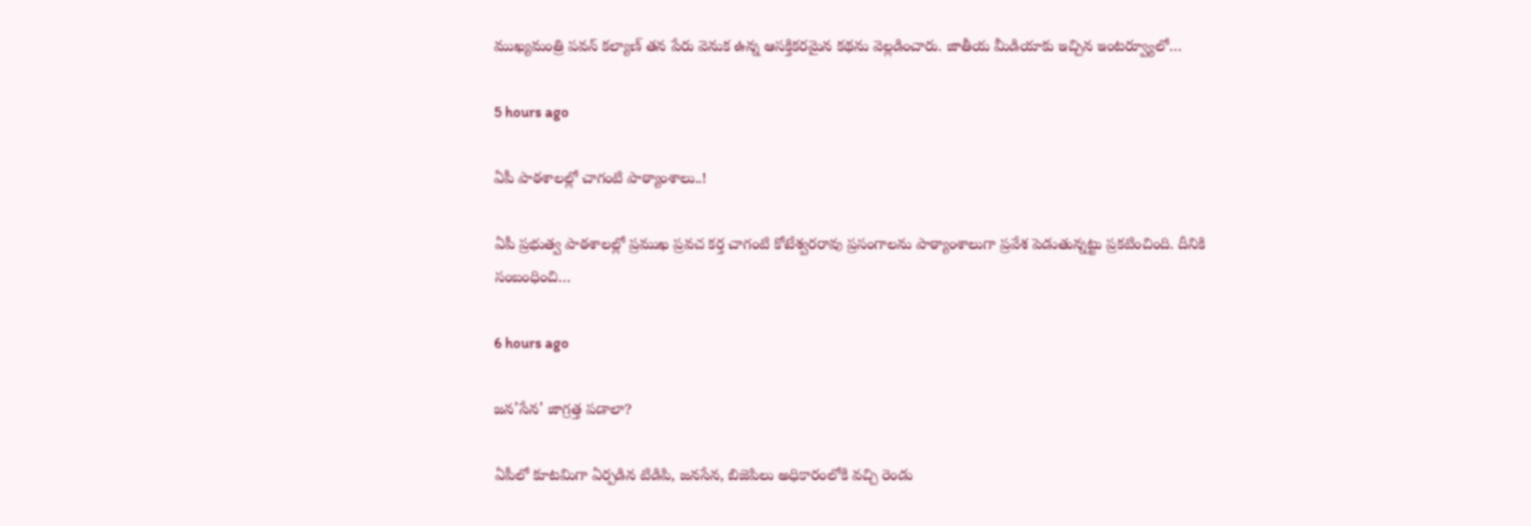ముఖ్యమంత్రి పవన్ కల్యాణ్ తన పేరు వెనుక ఉన్న ఆసక్తికరమైన కథను వెల్లడించారు. జాతీయ మీడియాకు ఇచ్చిన ఇంటర్వ్యూలో…

5 hours ago

ఏపీ పాఠ‌శాల‌ల్లో చాగంటి పాఠ్యాంశాలు..!

ఏపీ ప్ర‌భుత్వ పాఠ‌శాల‌ల్లో ప్ర‌ముఖ ప్ర‌వ‌చ క‌ర్త చాగంటి కోటేశ్వ‌ర‌రావు ప్ర‌సంగాల‌ను పాఠ్యాంశాలుగా ప్ర‌వేశ పెడుతున్నట్టు ప్ర‌క‌టించింది. దీనికి సంబంధించి…

6 hours ago

జ‌న‌’సేన’ జాగ్ర‌త్త ప‌డాలా?

ఏపీలో కూటమిగా ఏర్పడిన టిడిపి, జనసేన, బిజెపిలు అధికారంలోకి వచ్చి రెండు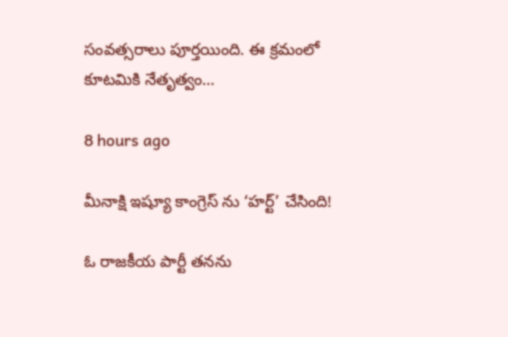సంవత్సరాలు పూర్తయింది. ఈ క్రమంలో కూటమికి నేతృత్వం…

8 hours ago

మీనాక్షి ఇష్యూ కాంగ్రెస్ ను ‘హర్ట్’ చేసింది!

ఓ రాజకీయ పార్టీ తనను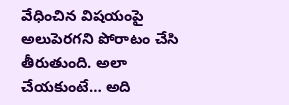వేధించిన విషయంపై అలుపెరగని పోరాటం చేసి తీరుతుంది. అలా చేయకుంటే… అది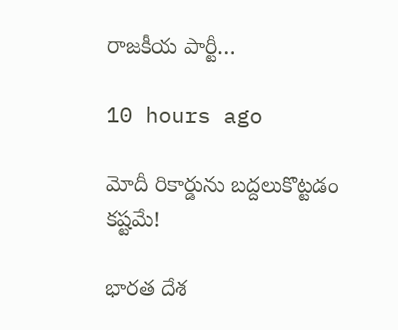రాజకీయ పార్టీ…

10 hours ago

మోదీ రికార్డును బద్దలుకొట్టడం కష్టమే!

భారత దేశ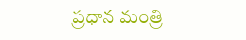ప్రధాన మంత్రి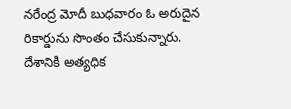నరేంద్ర మోదీ బుధవారం ఓ అరుదైన రికార్డును సొంతం చేసుకున్నారు. దేశానికి అత్యధిక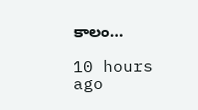కాలం…

10 hours ago